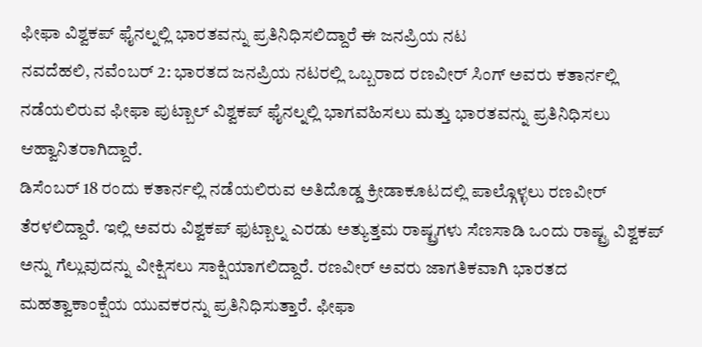ಫೀಫಾ ವಿಶ್ವಕಪ್ ಫೈನಲ್ನಲ್ಲಿ ಭಾರತವನ್ನು ಪ್ರತಿನಿಧಿಸಲಿದ್ದಾರೆ ಈ ಜನಪ್ರಿಯ ನಟ
ನವದೆಹಲಿ, ನವೆಂಬರ್ 2: ಭಾರತದ ಜನಪ್ರಿಯ ನಟರಲ್ಲಿ ಒಬ್ಬರಾದ ರಣವೀರ್ ಸಿಂಗ್ ಅವರು ಕತಾರ್ನಲ್ಲಿ ನಡೆಯಲಿರುವ ಫೀಫಾ ಪುಟ್ಬಾಲ್ ವಿಶ್ವಕಪ್ ಫೈನಲ್ನಲ್ಲಿ ಭಾಗವಹಿಸಲು ಮತ್ತು ಭಾರತವನ್ನು ಪ್ರತಿನಿಧಿಸಲು ಆಹ್ವಾನಿತರಾಗಿದ್ದಾರೆ.
ಡಿಸೆಂಬರ್ 18 ರಂದು ಕತಾರ್ನಲ್ಲಿ ನಡೆಯಲಿರುವ ಅತಿದೊಡ್ಡ ಕ್ರೀಡಾಕೂಟದಲ್ಲಿ ಪಾಲ್ಗೊಳ್ಳಲು ರಣವೀರ್ ತೆರಳಲಿದ್ದಾರೆ. ಇಲ್ಲಿ ಅವರು ವಿಶ್ವಕಪ್ ಫುಟ್ಬಾಲ್ನ ಎರಡು ಅತ್ಯುತ್ತಮ ರಾಷ್ಟ್ರಗಳು ಸೆಣಸಾಡಿ ಒಂದು ರಾಷ್ಟ್ರ ವಿಶ್ವಕಪ್ ಅನ್ನು ಗೆಲ್ಲುವುದನ್ನು ವೀಕ್ಷಿಸಲು ಸಾಕ್ಷಿಯಾಗಲಿದ್ದಾರೆ. ರಣವೀರ್ ಅವರು ಜಾಗತಿಕವಾಗಿ ಭಾರತದ ಮಹತ್ವಾಕಾಂಕ್ಷೆಯ ಯುವಕರನ್ನು ಪ್ರತಿನಿಧಿಸುತ್ತಾರೆ. ಫೀಫಾ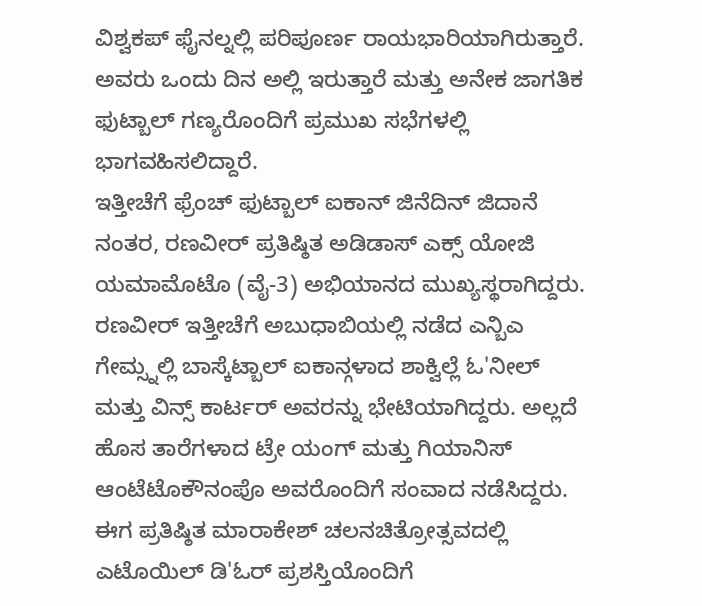ವಿಶ್ವಕಪ್ ಫೈನಲ್ನಲ್ಲಿ ಪರಿಪೂರ್ಣ ರಾಯಭಾರಿಯಾಗಿರುತ್ತಾರೆ. ಅವರು ಒಂದು ದಿನ ಅಲ್ಲಿ ಇರುತ್ತಾರೆ ಮತ್ತು ಅನೇಕ ಜಾಗತಿಕ ಫುಟ್ಬಾಲ್ ಗಣ್ಯರೊಂದಿಗೆ ಪ್ರಮುಖ ಸಭೆಗಳಲ್ಲಿ ಭಾಗವಹಿಸಲಿದ್ದಾರೆ.
ಇತ್ತೀಚೆಗೆ ಫ್ರೆಂಚ್ ಫುಟ್ಬಾಲ್ ಐಕಾನ್ ಜಿನೆದಿನ್ ಜಿದಾನೆ ನಂತರ, ರಣವೀರ್ ಪ್ರತಿಷ್ಠಿತ ಅಡಿಡಾಸ್ ಎಕ್ಸ್ ಯೋಜಿ ಯಮಾಮೊಟೊ (ವೈ-3) ಅಭಿಯಾನದ ಮುಖ್ಯಸ್ಥರಾಗಿದ್ದರು. ರಣವೀರ್ ಇತ್ತೀಚೆಗೆ ಅಬುಧಾಬಿಯಲ್ಲಿ ನಡೆದ ಎನ್ಬಿಎ ಗೇಮ್ಸ್ನಲ್ಲಿ ಬಾಸ್ಕೆಟ್ಬಾಲ್ ಐಕಾನ್ಗಳಾದ ಶಾಕ್ವಿಲ್ಲೆ ಓ'ನೀಲ್ ಮತ್ತು ವಿನ್ಸ್ ಕಾರ್ಟರ್ ಅವರನ್ನು ಭೇಟಿಯಾಗಿದ್ದರು. ಅಲ್ಲದೆ ಹೊಸ ತಾರೆಗಳಾದ ಟ್ರೇ ಯಂಗ್ ಮತ್ತು ಗಿಯಾನಿಸ್ ಆಂಟೆಟೊಕೌನಂಪೊ ಅವರೊಂದಿಗೆ ಸಂವಾದ ನಡೆಸಿದ್ದರು. ಈಗ ಪ್ರತಿಷ್ಠಿತ ಮಾರಾಕೇಶ್ ಚಲನಚಿತ್ರೋತ್ಸವದಲ್ಲಿ ಎಟೊಯಿಲ್ ಡಿ'ಓರ್ ಪ್ರಶಸ್ತಿಯೊಂದಿಗೆ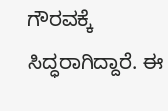ಗೌರವಕ್ಕೆ ಸಿದ್ಧರಾಗಿದ್ದಾರೆ. ಈ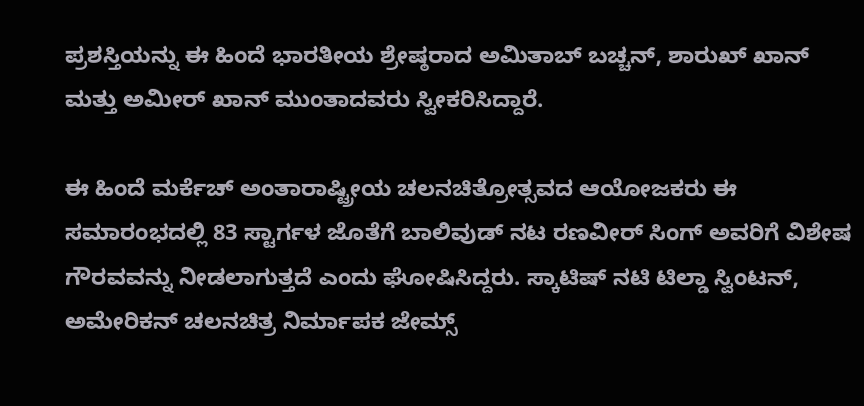ಪ್ರಶಸ್ತಿಯನ್ನು ಈ ಹಿಂದೆ ಭಾರತೀಯ ಶ್ರೇಷ್ಠರಾದ ಅಮಿತಾಬ್ ಬಚ್ಚನ್, ಶಾರುಖ್ ಖಾನ್ ಮತ್ತು ಅಮೀರ್ ಖಾನ್ ಮುಂತಾದವರು ಸ್ವೀಕರಿಸಿದ್ದಾರೆ.

ಈ ಹಿಂದೆ ಮರ್ಕೆಚ್ ಅಂತಾರಾಷ್ಟ್ರೀಯ ಚಲನಚಿತ್ರೋತ್ಸವದ ಆಯೋಜಕರು ಈ ಸಮಾರಂಭದಲ್ಲಿ 83 ಸ್ಟಾರ್ಗಳ ಜೊತೆಗೆ ಬಾಲಿವುಡ್ ನಟ ರಣವೀರ್ ಸಿಂಗ್ ಅವರಿಗೆ ವಿಶೇಷ ಗೌರವವನ್ನು ನೀಡಲಾಗುತ್ತದೆ ಎಂದು ಘೋಷಿಸಿದ್ದರು. ಸ್ಕಾಟಿಷ್ ನಟಿ ಟಿಲ್ಡಾ ಸ್ವಿಂಟನ್, ಅಮೇರಿಕನ್ ಚಲನಚಿತ್ರ ನಿರ್ಮಾಪಕ ಜೇಮ್ಸ್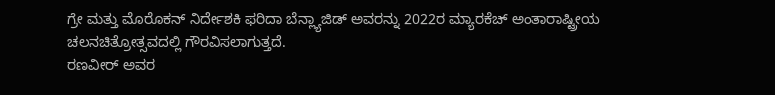ಗ್ರೇ ಮತ್ತು ಮೊರೊಕನ್ ನಿರ್ದೇಶಕಿ ಫರಿದಾ ಬೆನ್ಲ್ಯಾಜಿಡ್ ಅವರನ್ನು 2022ರ ಮ್ಯಾರಕೆಚ್ ಅಂತಾರಾಷ್ಟ್ರೀಯ ಚಲನಚಿತ್ರೋತ್ಸವದಲ್ಲಿ ಗೌರವಿಸಲಾಗುತ್ತದೆ.
ರಣವೀರ್ ಅವರ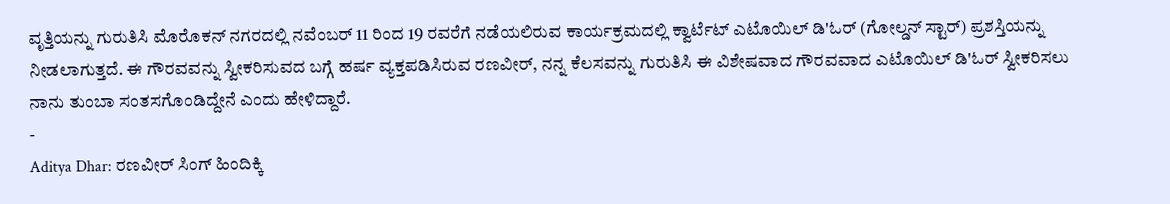ವೃತ್ತಿಯನ್ನು ಗುರುತಿಸಿ ಮೊರೊಕನ್ ನಗರದಲ್ಲಿ ನವೆಂಬರ್ 11 ರಿಂದ 19 ರವರೆಗೆ ನಡೆಯಲಿರುವ ಕಾರ್ಯಕ್ರಮದಲ್ಲಿ ಕ್ವಾರ್ಟೆಟ್ ಎಟೊಯಿಲ್ ಡಿ'ಓರ್ (ಗೋಲ್ಡನ್ ಸ್ಟಾರ್) ಪ್ರಶಸ್ತಿಯನ್ನು ನೀಡಲಾಗುತ್ತದೆ. ಈ ಗೌರವವನ್ನು ಸ್ವೀಕರಿಸುವದ ಬಗ್ಗೆ ಹರ್ಷ ವ್ಯಕ್ತಪಡಿಸಿರುವ ರಣವೀರ್, ನನ್ನ ಕೆಲಸವನ್ನು ಗುರುತಿಸಿ ಈ ವಿಶೇಷವಾದ ಗೌರವವಾದ ಎಟೊಯಿಲ್ ಡಿ'ಓರ್ ಸ್ವೀಕರಿಸಲು ನಾನು ತುಂಬಾ ಸಂತಸಗೊಂಡಿದ್ದೇನೆ ಎಂದು ಹೇಳಿದ್ದಾರೆ.
-
Aditya Dhar: ರಣವೀರ್ ಸಿಂಗ್ ಹಿಂದಿಕ್ಕಿ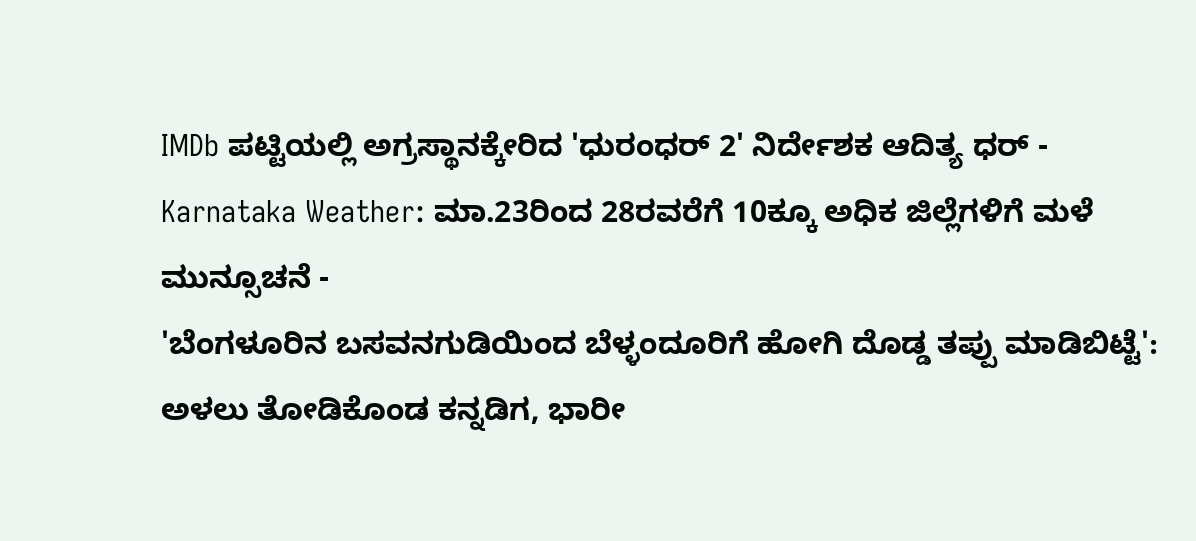IMDb ಪಟ್ಟಿಯಲ್ಲಿ ಅಗ್ರಸ್ಥಾನಕ್ಕೇರಿದ 'ಧುರಂಧರ್ 2' ನಿರ್ದೇಶಕ ಆದಿತ್ಯ ಧರ್ -
Karnataka Weather: ಮಾ.23ರಿಂದ 28ರವರೆಗೆ 10ಕ್ಕೂ ಅಧಿಕ ಜಿಲ್ಲೆಗಳಿಗೆ ಮಳೆ ಮುನ್ಸೂಚನೆ -
'ಬೆಂಗಳೂರಿನ ಬಸವನಗುಡಿಯಿಂದ ಬೆಳ್ಳಂದೂರಿಗೆ ಹೋಗಿ ದೊಡ್ಡ ತಪ್ಪು ಮಾಡಿಬಿಟ್ಟೆ': ಅಳಲು ತೋಡಿಕೊಂಡ ಕನ್ನಡಿಗ, ಭಾರೀ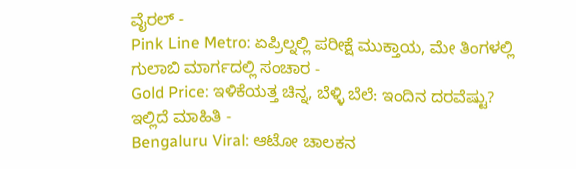ವೈರಲ್ -
Pink Line Metro: ಏಪ್ರಿಲ್ನಲ್ಲಿ ಪರೀಕ್ಷೆ ಮುಕ್ತಾಯ, ಮೇ ತಿಂಗಳಲ್ಲಿ ಗುಲಾಬಿ ಮಾರ್ಗದಲ್ಲಿ ಸಂಚಾರ -
Gold Price: ಇಳಿಕೆಯತ್ತ ಚಿನ್ನ, ಬೆಳ್ಳಿ ಬೆಲೆ: ಇಂದಿನ ದರವೆಷ್ಟು? ಇಲ್ಲಿದೆ ಮಾಹಿತಿ -
Bengaluru Viral: ಆಟೋ ಚಾಲಕನ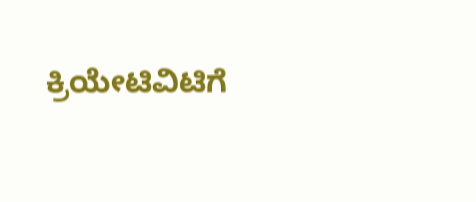ಕ್ರಿಯೇಟಿವಿಟಿಗೆ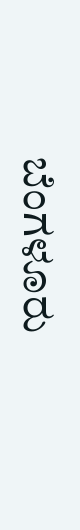ಬೆಂಗಳೂರು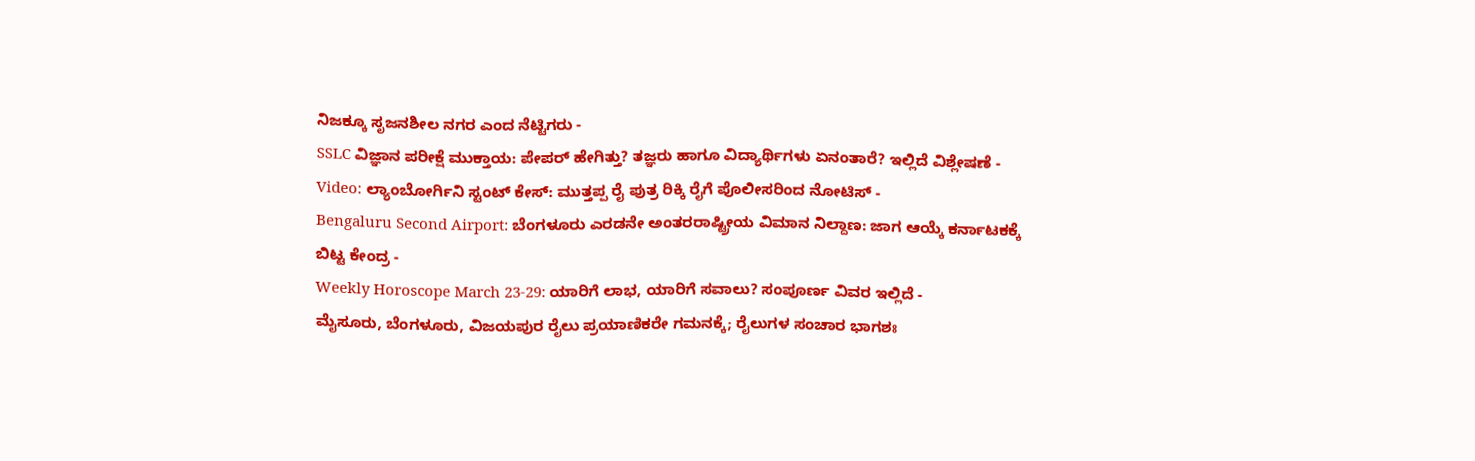ನಿಜಕ್ಕೂ ಸೃಜನಶೀಲ ನಗರ ಎಂದ ನೆಟ್ಟಿಗರು -
SSLC ವಿಜ್ಞಾನ ಪರೀಕ್ಷೆ ಮುಕ್ತಾಯ: ಪೇಪರ್ ಹೇಗಿತ್ತು? ತಜ್ಞರು ಹಾಗೂ ವಿದ್ಯಾರ್ಥಿಗಳು ಏನಂತಾರೆ? ಇಲ್ಲಿದೆ ವಿಶ್ಲೇಷಣೆ -
Video: ಲ್ಯಾಂಬೋರ್ಗಿನಿ ಸ್ಟಂಟ್ ಕೇಸ್: ಮುತ್ತಪ್ಪ ರೈ ಪುತ್ರ ರಿಕ್ಕಿ ರೈಗೆ ಪೊಲೀಸರಿಂದ ನೋಟಿಸ್ -
Bengaluru Second Airport: ಬೆಂಗಳೂರು ಎರಡನೇ ಅಂತರರಾಷ್ಟ್ರೀಯ ವಿಮಾನ ನಿಲ್ದಾಣ: ಜಾಗ ಆಯ್ಕೆ ಕರ್ನಾಟಕಕ್ಕೆ ಬಿಟ್ಟ ಕೇಂದ್ರ -
Weekly Horoscope March 23-29: ಯಾರಿಗೆ ಲಾಭ, ಯಾರಿಗೆ ಸವಾಲು? ಸಂಪೂರ್ಣ ವಿವರ ಇಲ್ಲಿದೆ -
ಮೈಸೂರು, ಬೆಂಗಳೂರು, ವಿಜಯಪುರ ರೈಲು ಪ್ರಯಾಣಿಕರೇ ಗಮನಕ್ಕೆ; ರೈಲುಗಳ ಸಂಚಾರ ಭಾಗಶಃ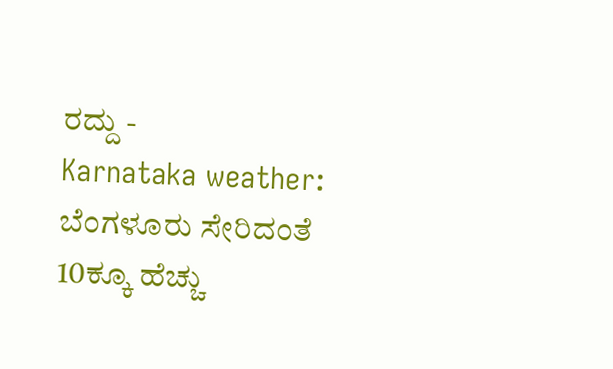ರದ್ದು -
Karnataka weather: ಬೆಂಗಳೂರು ಸೇರಿದಂತೆ 10ಕ್ಕೂ ಹೆಚ್ಚು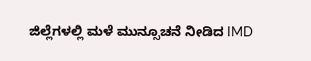ಜಿಲ್ಲೆಗಳಲ್ಲಿ ಮಳೆ ಮುನ್ಸೂಚನೆ ನೀಡಿದ IMD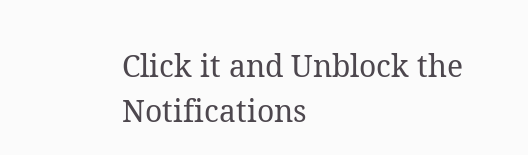Click it and Unblock the Notifications